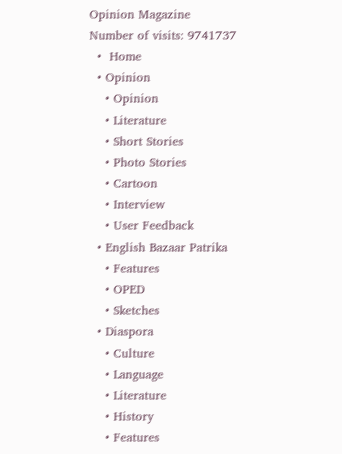Opinion Magazine
Number of visits: 9741737
  •  Home
  • Opinion
    • Opinion
    • Literature
    • Short Stories
    • Photo Stories
    • Cartoon
    • Interview
    • User Feedback
  • English Bazaar Patrika
    • Features
    • OPED
    • Sketches
  • Diaspora
    • Culture
    • Language
    • Literature
    • History
    • Features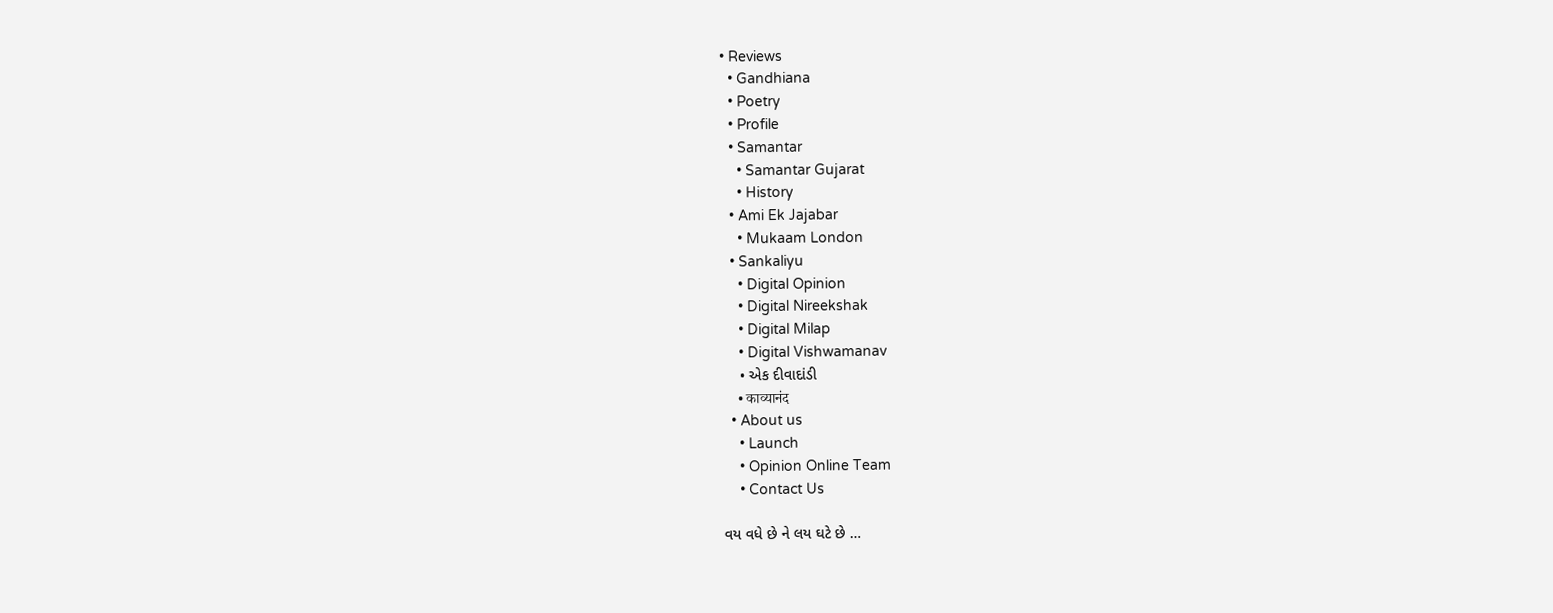• Reviews
  • Gandhiana
  • Poetry
  • Profile
  • Samantar
    • Samantar Gujarat
    • History
  • Ami Ek Jajabar
    • Mukaam London
  • Sankaliyu
    • Digital Opinion
    • Digital Nireekshak
    • Digital Milap
    • Digital Vishwamanav
    • એક દીવાદાંડી
    • काव्यानंद
  • About us
    • Launch
    • Opinion Online Team
    • Contact Us

વય વધે છે ને લય ઘટે છે …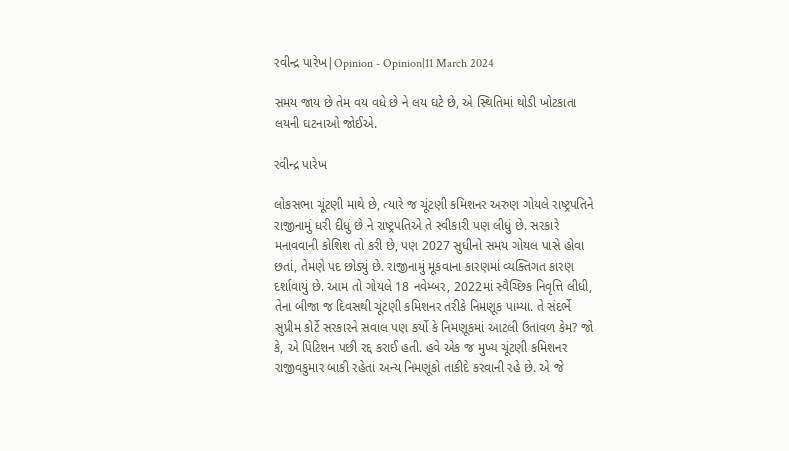રવીન્દ્ર પારેખ|Opinion - Opinion|11 March 2024

સમય જાય છે તેમ વય વધે છે ને લય ઘટે છે, એ સ્થિતિમાં થોડી ખોટકાતા લયની ઘટનાઓ જોઈએ.

રવીન્દ્ર પારેખ

લોકસભા ચૂંટણી માથે છે, ત્યારે જ ચૂંટણી કમિશનર અરુણ ગોયલે રાષ્ટ્રપતિને રાજીનામું ધરી દીધું છે ને રાષ્ટ્રપતિએ તે સ્વીકારી પણ લીધું છે. સરકારે મનાવવાની કોશિશ તો કરી છે, પણ 2027 સુધીનો સમય ગોયલ પાસે હોવા છતાં, તેમણે પદ છોડ્યું છે. રાજીનામું મૂકવાના કારણમાં વ્યક્તિગત કારણ દર્શાવાયું છે. આમ તો ગોયલે 18 નવેમ્બર, 2022માં સ્વૈચ્છિક નિવૃત્તિ લીધી, તેના બીજા જ દિવસથી ચૂંટણી કમિશનર તરીકે નિમણૂક પામ્યા. તે સંદર્ભે સુપ્રીમ કોર્ટે સરકારને સવાલ પણ કર્યો કે નિમણૂકમાં આટલી ઉતાવળ કેમ? જો કે, એ પિટિશન પછી રદ્દ કરાઈ હતી. હવે એક જ મુખ્ય ચૂંટણી કમિશનર રાજીવકુમાર બાકી રહેતાં અન્ય નિમણૂકો તાકીદે કરવાની રહે છે. એ જે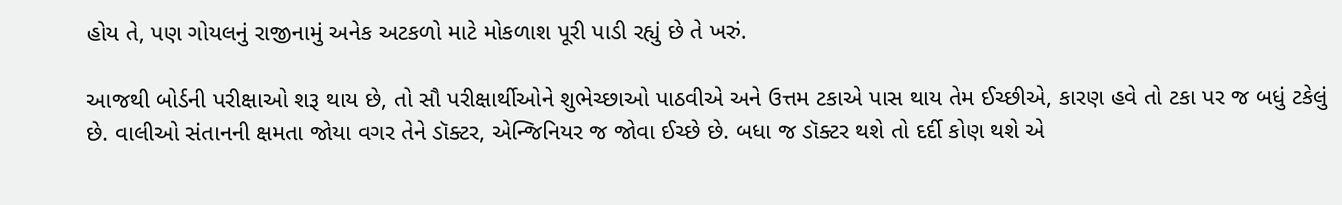હોય તે, પણ ગોયલનું રાજીનામું અનેક અટકળો માટે મોકળાશ પૂરી પાડી રહ્યું છે તે ખરું.

આજથી બોર્ડની પરીક્ષાઓ શરૂ થાય છે, તો સૌ પરીક્ષાર્થીઓને શુભેચ્છાઓ પાઠવીએ અને ઉત્તમ ટકાએ પાસ થાય તેમ ઈચ્છીએ, કારણ હવે તો ટકા પર જ બધું ટકેલું છે. વાલીઓ સંતાનની ક્ષમતા જોયા વગર તેને ડૉક્ટર, એન્જિનિયર જ જોવા ઈચ્છે છે. બધા જ ડૉક્ટર થશે તો દર્દી કોણ થશે એ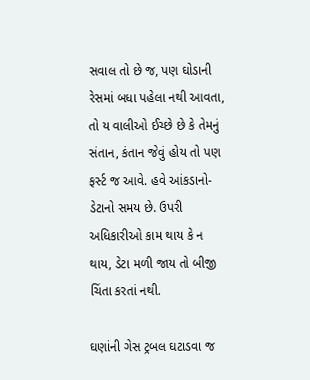સવાલ તો છે જ, પણ ઘોડાની રેસમાં બધા પહેલા નથી આવતા, તો ય વાલીઓ ઈચ્છે છે કે તેમનું સંતાન, કંતાન જેવું હોય તો પણ ફર્સ્ટ જ આવે. હવે આંકડાનો-ડેટાનો સમય છે. ઉપરી અધિકારીઓ કામ થાય કે ન થાય, ડેટા મળી જાય તો બીજી ચિંતા કરતાં નથી.

ઘણાંની ગેસ ટ્રબલ ઘટાડવા જ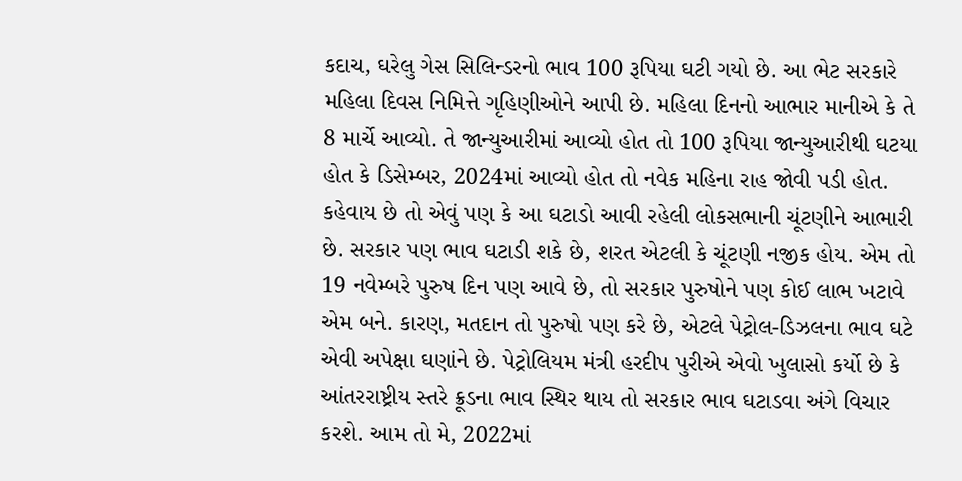કદાચ, ઘરેલુ ગેસ સિલિન્ડરનો ભાવ 100 રૂપિયા ઘટી ગયો છે. આ ભેટ સરકારે મહિલા દિવસ નિમિત્તે ગૃહિણીઓને આપી છે. મહિલા દિનનો આભાર માનીએ કે તે 8 માર્ચે આવ્યો. તે જાન્યુઆરીમાં આવ્યો હોત તો 100 રૂપિયા જાન્યુઆરીથી ઘટયા હોત કે ડિસેમ્બર, 2024માં આવ્યો હોત તો નવેક મહિના રાહ જોવી પડી હોત. કહેવાય છે તો એવું પણ કે આ ઘટાડો આવી રહેલી લોકસભાની ચૂંટણીને આભારી છે. સરકાર પણ ભાવ ઘટાડી શકે છે, શરત એટલી કે ચૂંટણી નજીક હોય. એમ તો 19 નવેમ્બરે પુરુષ દિન પણ આવે છે, તો સરકાર પુરુષોને પણ કોઈ લાભ ખટાવે એમ બને. કારણ, મતદાન તો પુરુષો પણ કરે છે, એટલે પેટ્રોલ-ડિઝલના ભાવ ઘટે એવી અપેક્ષા ઘણાંને છે. પેટ્રોલિયમ મંત્રી હરદીપ પુરીએ એવો ખુલાસો કર્યો છે કે આંતરરાષ્ટ્રીય સ્તરે ક્રૂડના ભાવ સ્થિર થાય તો સરકાર ભાવ ઘટાડવા અંગે વિચાર કરશે. આમ તો મે, 2022માં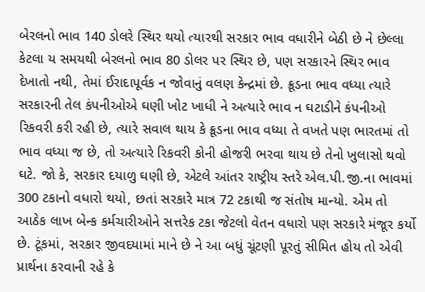બેરલનો ભાવ 140 ડોલરે સ્થિર થયો ત્યારથી સરકાર ભાવ વધારીને બેઠી છે ને છેલ્લા કેટલા ય સમયથી બેરલનો ભાવ 80 ડોલર પર સ્થિર છે, પણ સરકારને સ્થિર ભાવ દેખાતો નથી, તેમાં ઈરાદાપૂર્વક ન જોવાનું વલણ કેન્દ્રમાં છે. ક્રૂડના ભાવ વધ્યા ત્યારે સરકારની તેલ કંપનીઓએ ઘણી ખોટ ખાધી ને અત્યારે ભાવ ન ઘટાડીને કંપનીઓ રિકવરી કરી રહી છે, ત્યારે સવાલ થાય કે ક્રૂડના ભાવ વધ્યા તે વખતે પણ ભારતમાં તો ભાવ વધ્યા જ છે, તો અત્યારે રિકવરી કોની હોજરી ભરવા થાય છે તેનો ખુલાસો થવો ઘટે. જો કે, સરકાર દયાળુ ઘણી છે, એટલે આંતર રાષ્ટ્રીય સ્તરે એલ.પી.જી.ના ભાવમાં 300 ટકાનો વધારો થયો, છતાં સરકારે માત્ર 72 ટકાથી જ સંતોષ માન્યો. એમ તો આઠેક લાખ બેન્ક કર્મચારીઓને સત્તરેક ટકા જેટલો વેતન વધારો પણ સરકારે મંજૂર કર્યો છે. ટૂંકમાં, સરકાર જીવદયામાં માને છે ને આ બધું ચૂંટણી પૂરતું સીમિત હોય તો એવી પ્રાર્થના કરવાની રહે કે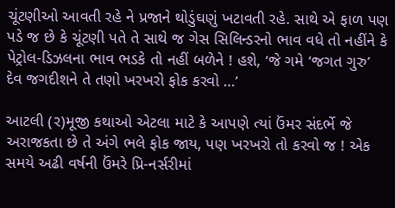ચૂંટણીઓ આવતી રહે ને પ્રજાને થોડુંઘણું ખટાવતી રહે. સાથે એ ફાળ પણ પડે જ છે કે ચૂંટણી પતે તે સાથે જ ગેસ સિલિન્ડરનો ભાવ વધે તો નહીંને કે પેટ્રોલ-ડિઝલના ભાવ ભડકે તો નહીં બળેને ! હશે, ‘જે ગમે ‘જગત ગુરુ’ દેવ જગદીશને તે તણો ખરખરો ફોક કરવો …’

આટલી (ર)મૂજી કથાઓ એટલા માટે કે આપણે ત્યાં ઉંમર સંદર્ભે જે અરાજકતા છે તે અંગે ભલે ફોક જાય, પણ ખરખરો તો કરવો જ ! એક સમયે અઢી વર્ષની ઉંમરે પ્રિ-નર્સરીમાં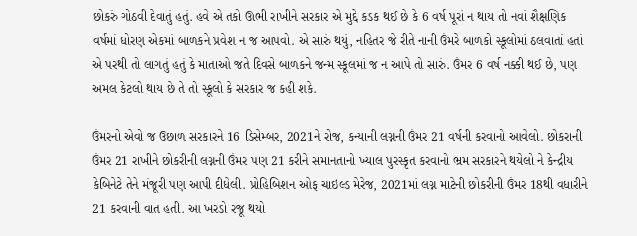છોકરું ગોઠવી દેવાતું હતું. હવે એ તકો ઊભી રાખીને સરકાર એ મુદ્દે કડક થઈ છે કે 6 વર્ષ પૂરાં ન થાય તો નવાં શૈક્ષણિક વર્ષમાં ધોરણ એકમાં બાળકને પ્રવેશ ન જ આપવો. એ સારું થયું, નહિતર જે રીતે નાની ઉંમરે બાળકો સ્કૂલોમાં ઠલવાતાં હતાં એ પરથી તો લાગતું હતું કે માતાઓ જતે દિવસે બાળકને જન્મ સ્કૂલમાં જ ન આપે તો સારું. ઉંમર 6 વર્ષ નક્કી થઈ છે, પણ અમલ કેટલો થાય છે તે તો સ્કૂલો કે સરકાર જ કહી શકે.

ઉંમરનો એવો જ ઉછાળ સરકારને 16 ડિસેમ્બર, 2021ને રોજ, કન્યાની લગ્નની ઉંમર 21 વર્ષની કરવાનો આવેલો. છોકરાની ઉંમર 21 રાખીને છોકરીની લગ્નની ઉંમર પણ 21 કરીને સમાનતાનો ખ્યાલ પુરસ્કૃત કરવાનો ભ્રમ સરકારને થયેલો ને કેન્દ્રીય કેબિનેટે તેને મંજૂરી પણ આપી દીધેલી. પ્રોહિબિશન ઓફ ચાઇલ્ડ મેરેજ, 2021માં લગ્ન માટેની છોકરીની ઉંમર 18થી વધારીને 21 કરવાની વાત હતી. આ ખરડો રજૂ થયો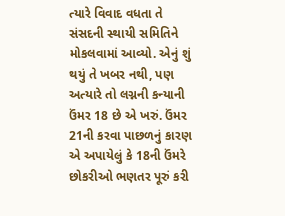ત્યારે વિવાદ વધતા તે સંસદની સ્થાયી સમિતિને મોકલવામાં આવ્યો. એનું શું થયું તે ખબર નથી, પણ અત્યારે તો લગ્નની કન્યાની ઉંમર 18 છે એ ખરું. ઉંમર 21ની કરવા પાછળનું કારણ એ અપાયેલું કે 18ની ઉંમરે છોકરીઓ ભણતર પૂરું કરી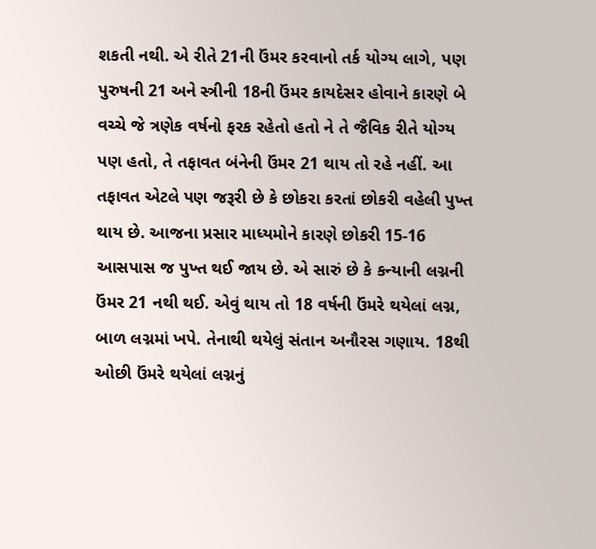શકતી નથી. એ રીતે 21ની ઉંમર કરવાનો તર્ક યોગ્ય લાગે, પણ પુરુષની 21 અને સ્ત્રીની 18ની ઉંમર કાયદેસર હોવાને કારણે બે વચ્ચે જે ત્રણેક વર્ષનો ફરક રહેતો હતો ને તે જૈવિક રીતે યોગ્ય પણ હતો, તે તફાવત બંનેની ઉંમર 21 થાય તો રહે નહીં. આ તફાવત એટલે પણ જરૂરી છે કે છોકરા કરતાં છોકરી વહેલી પુખ્ત થાય છે. આજના પ્રસાર માધ્યમોને કારણે છોકરી 15-16 આસપાસ જ પુખ્ત થઈ જાય છે. એ સારું છે કે કન્યાની લગ્નની ઉંમર 21 નથી થઈ. એવું થાય તો 18 વર્ષની ઉંમરે થયેલાં લગ્ન, બાળ લગ્નમાં ખપે. તેનાથી થયેલું સંતાન અનૌરસ ગણાય. 18થી ઓછી ઉંમરે થયેલાં લગ્નનું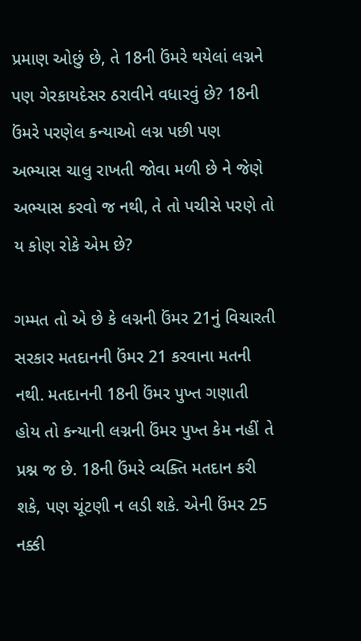પ્રમાણ ઓછું છે, તે 18ની ઉંમરે થયેલાં લગ્નને પણ ગેરકાયદેસર ઠરાવીને વધારવું છે? 18ની ઉંમરે પરણેલ કન્યાઓ લગ્ન પછી પણ અભ્યાસ ચાલુ રાખતી જોવા મળી છે ને જેણે અભ્યાસ કરવો જ નથી, તે તો પચીસે પરણે તો ય કોણ રોકે એમ છે?

ગમ્મત તો એ છે કે લગ્નની ઉંમર 21નું વિચારતી સરકાર મતદાનની ઉંમર 21 કરવાના મતની નથી. મતદાનની 18ની ઉંમર પુખ્ત ગણાતી હોય તો કન્યાની લગ્નની ઉંમર પુખ્ત કેમ નહીં તે પ્રશ્ન જ છે. 18ની ઉંમરે વ્યક્તિ મતદાન કરી શકે, પણ ચૂંટણી ન લડી શકે. એની ઉંમર 25 નક્કી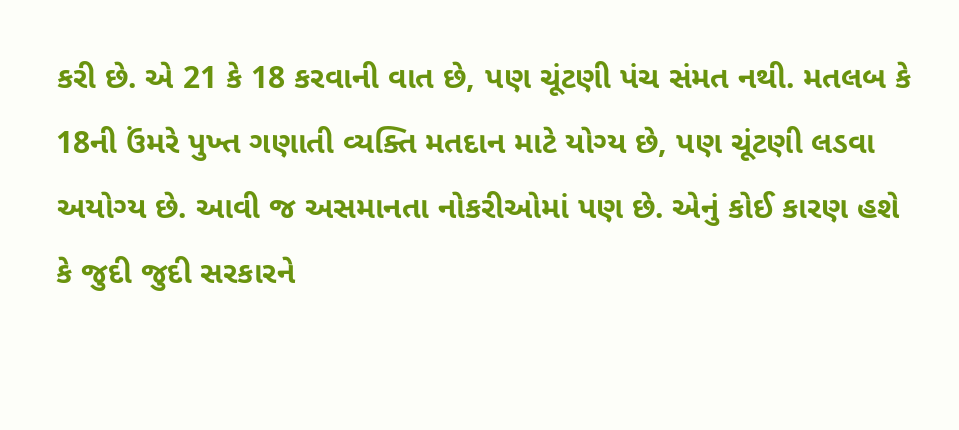કરી છે. એ 21 કે 18 કરવાની વાત છે, પણ ચૂંટણી પંચ સંમત નથી. મતલબ કે 18ની ઉંમરે પુખ્ત ગણાતી વ્યક્તિ મતદાન માટે યોગ્ય છે, પણ ચૂંટણી લડવા અયોગ્ય છે. આવી જ અસમાનતા નોકરીઓમાં પણ છે. એનું કોઈ કારણ હશે કે જુદી જુદી સરકારને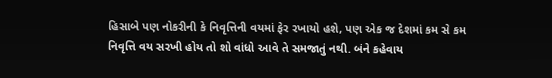હિસાબે પણ નોકરીની કે નિવૃત્તિની વયમાં ફેર રખાયો હશે, પણ એક જ દેશમાં કમ સે કમ નિવૃત્તિ વય સરખી હોય તો શો વાંધો આવે તે સમજાતું નથી. બંને કહેવાય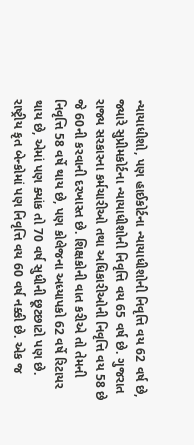ન્યાયાધીશો, પણ હાઈકોર્ટના ન્યાયાધીશોની નિવૃત્તિ વય 62 વર્ષ છે, જ્યારે સુપ્રીમકોર્ટના ન્યાયાધીશોની નિવૃત્તિ વય 65 વર્ષ છે. ગુજરાત રાજ્ય સરકારના કર્મચારીઓ તથા અધિકારીઓની નિવૃત્તિ વય 58 છે જે 60ની કરવાની દરખાસ્ત છે. શિક્ષકોની વાત કરીએ તો તેમની નિવૃત્તિ 58 વર્ષે થાય છે, પણ કોલેજના અધ્યાપકો 62 વર્ષે રિટાયર થાય છે, એમાં પણ ક્યાંક તો 70 વર્ષ સુધીની છૂટછાટો પણ છે. રાષ્ટ્રીય કૃત બેન્કોમાં પણ નિવૃત્તિ વય 60 વર્ષ નક્કી છે. એક જ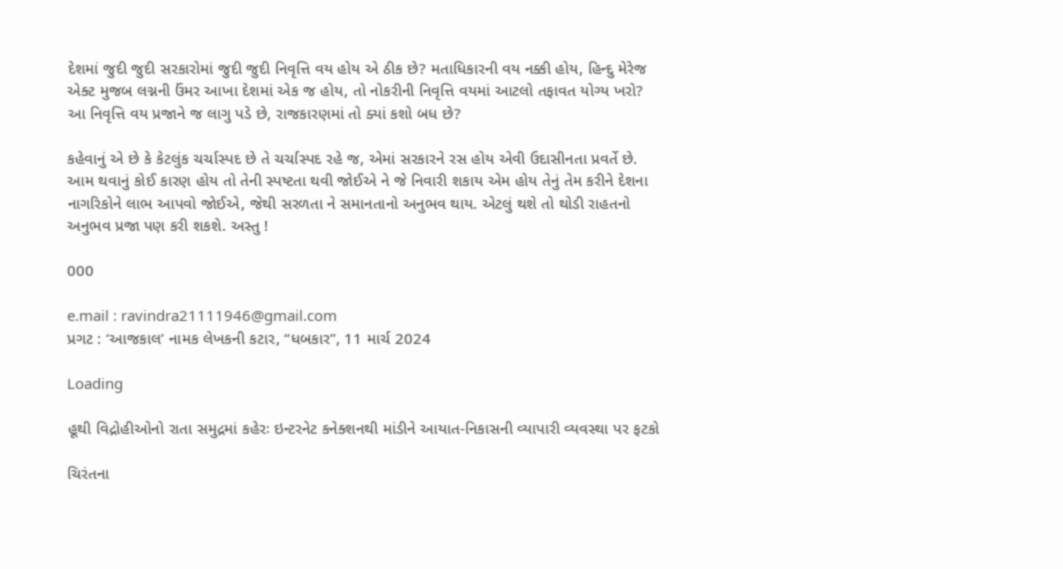દેશમાં જુદી જુદી સરકારોમાં જુદી જુદી નિવૃત્તિ વય હોય એ ઠીક છે? મતાધિકારની વય નક્કી હોય, હિન્દુ મેરેજ એક્ટ મુજબ લગ્નની ઉંમર આખા દેશમાં એક જ હોય, તો નોકરીની નિવૃત્તિ વયમાં આટલો તફાવત યોગ્ય ખરો? આ નિવૃત્તિ વય પ્રજાને જ લાગુ પડે છે, રાજકારણમાં તો ક્યાં કશો બધ છે?

કહેવાનું એ છે કે કેટલુંક ચર્ચાસ્પદ છે તે ચર્ચાસ્પદ રહે જ, એમાં સરકારને રસ હોય એવી ઉદાસીનતા પ્રવર્તે છે. આમ થવાનું કોઈ કારણ હોય તો તેની સ્પષ્ટતા થવી જોઈએ ને જે નિવારી શકાય એમ હોય તેનું તેમ કરીને દેશના નાગરિકોને લાભ આપવો જોઈએ, જેથી સરળતા ને સમાનતાનો અનુભવ થાય. એટલું થશે તો થોડી રાહતનો અનુભવ પ્રજા પણ કરી શકશે. અસ્તુ !

000

e.mail : ravindra21111946@gmail.com
પ્રગટ : ‘આજકાલ’ નામક લેખકની કટાર, “ધબકાર”, 11 માર્ચ 2024

Loading

હૂથી વિદ્રોહીઓનો રાતા સમુદ્રમાં કહેરઃ ઇન્ટરનેટ કનેક્શનથી માંડીને આયાત-નિકાસની વ્યાપારી વ્યવસ્થા પર ફટકો

ચિરંતના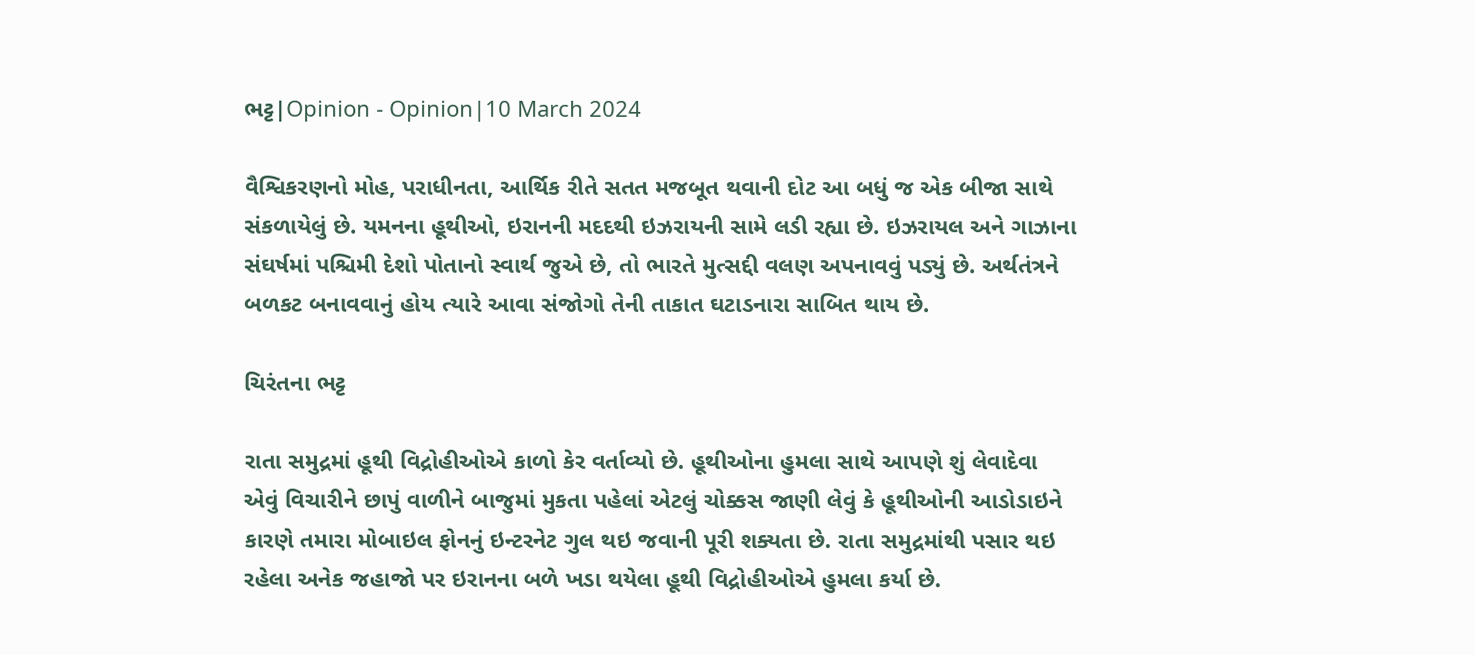ભટ્ટ|Opinion - Opinion|10 March 2024

વૈશ્વિકરણનો મોહ, પરાધીનતા, આર્થિક રીતે સતત મજબૂત થવાની દોટ આ બધું જ એક બીજા સાથે સંકળાયેલું છે. યમનના હૂથીઓ, ઇરાનની મદદથી ઇઝરાયની સામે લડી રહ્યા છે. ઇઝરાયલ અને ગાઝાના સંઘર્ષમાં પશ્ચિમી દેશો પોતાનો સ્વાર્થ જુએ છે, તો ભારતે મુત્સદ્દી વલણ અપનાવવું પડ્યું છે. અર્થતંત્રને બળકટ બનાવવાનું હોય ત્યારે આવા સંજોગો તેની તાકાત ઘટાડનારા સાબિત થાય છે.

ચિરંતના ભટ્ટ

રાતા સમુદ્રમાં હૂથી વિદ્રોહીઓએ કાળો કેર વર્તાવ્યો છે. હૂથીઓના હુમલા સાથે આપણે શું લેવાદેવા એવું વિચારીને છાપું વાળીને બાજુમાં મુકતા પહેલાં એટલું ચોક્કસ જાણી લેવું કે હૂથીઓની આડોડાઇને કારણે તમારા મોબાઇલ ફોનનું ઇન્ટરનેટ ગુલ થઇ જવાની પૂરી શક્યતા છે. રાતા સમુદ્રમાંથી પસાર થઇ રહેલા અનેક જહાજો પર ઇરાનના બળે ખડા થયેલા હૂથી વિદ્રોહીઓએ હુમલા કર્યા છે.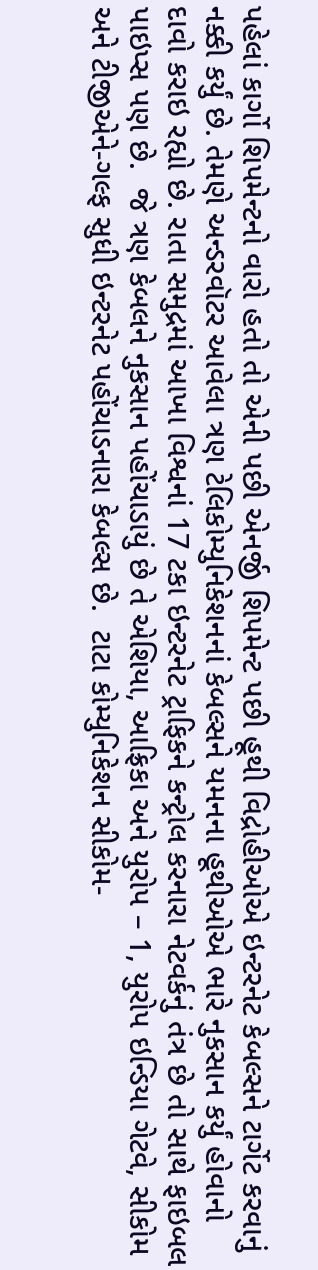પહેલાં કાર્ગો શિપમેન્ટનો વારો હતો તો એની પછી એનર્જી શિપમેન્ટ પછી હૂથી વિદ્રોહીઓએ ઇન્ટરનેટ કેબલ્સને ટાર્ગેટ કરવાનું નક્કી કર્યું છે. તેમણે અન્ડરવૉટર આવેલા ત્રણ ટેલિકોમ્યુનિકેશનનાં કેબલ્સને યમનના હૂથીઓએ ભારે નુકસાન કર્યું હોવાનો દાવો કરાઇ રહ્યો છે. રાતા સમુદ્રમાં આખા વિશ્વનાં 17 ટકા ઇન્ટરનેટ ટ્રાફિકને કન્ટ્રોલ કરનારા નેટવર્કનું તંત્ર છે તો સાથે ફાઇબલ પાઇપ્સ પણ છે.  જે ત્રણ કેબલને નુકસાન પહોંચાડાયું છે તે એશિયા, આફ્રિકા અને યુરોપ – 1, યુરોપ ઇન્ડિયા ગેટવે, સીકોમ અને ટીજીએને-ગલ્ફ સુધી ઇન્ટરનેટ પહોંચાડનારા કેબલ્સ છે.  ટાટા કોમ્યુનિકેશન સીકોમ-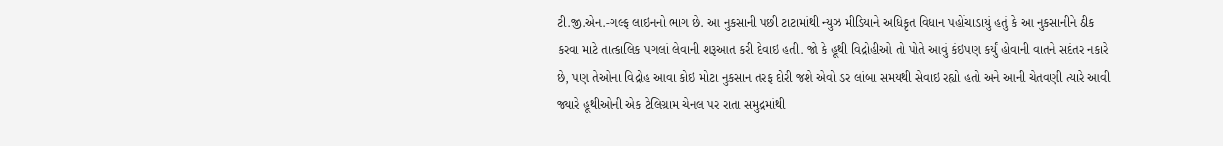ટી.જી.એન.-ગલ્ફ લાઇનનો ભાગ છે. આ નુકસાની પછી ટાટામાંથી ન્યુઝ મીડિયાને અધિકૃત વિધાન પહોંચાડાયું હતું કે આ નુકસાનીને ઠીક કરવા માટે તાત્કાલિક પગલાં લેવાની શરૂઆત કરી દેવાઇ હતી. જો કે હૂથી વિદ્રોહીઓ તો પોતે આવું કંઇપણ કર્યું હોવાની વાતને સદંતર નકારે છે, પણ તેઓના વિદ્રોહ આવા કોઇ મોટા નુકસાન તરફ દોરી જશે એવો ડર લાંબા સમયથી સેવાઇ રહ્યો હતો અને આની ચેતવણી ત્યારે આવી જ્યારે હૂથીઓની એક ટેલિગ્રામ ચેનલ પર રાતા સમુદ્રમાંથી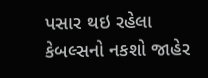પસાર થઇ રહેલા કેબલ્સનો નકશો જાહેર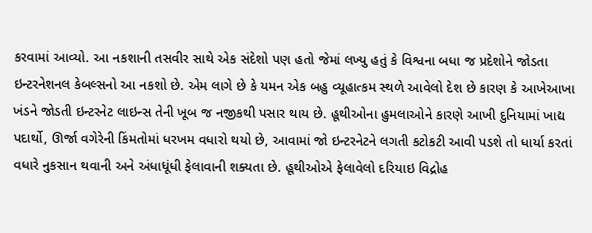કરવામાં આવ્યો. આ નકશાની તસવીર સાથે એક સંદેશો પણ હતો જેમાં લખ્યુ હતું કે વિશ્વના બધા જ પ્રદેશોને જોડતા ઇન્ટરનેશનલ કેબલ્સનો આ નકશો છે. એમ લાગે છે કે યમન એક બહુ વ્યૂહાત્કમ સ્થળે આવેલો દેશ છે કારણ કે આખેઆખા ખંડને જોડતી ઇન્ટરનેટ લાઇન્સ તેની ખૂબ જ નજીકથી પસાર થાય છે. હૂથીઓના હુમલાઓને કારણે આખી દુનિયામાં ખાદ્ય પદાર્થો, ઊર્જા વગેરેની કિંમતોમાં ધરખમ વધારો થયો છે, આવામાં જો ઇન્ટરનેટને લગતી કટોકટી આવી પડશે તો ધાર્યા કરતાં વધારે નુકસાન થવાની અને અંધાધૂંધી ફેલાવાની શક્યતા છે. હૂથીઓએ ફેલાવેલો દરિયાઇ વિદ્રોહ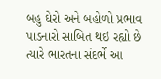બહુ ઘેરો અને બહોળો પ્રભાવ પાડનારો સાબિત થઇ રહ્યો છે ત્યારે ભારતના સંદર્ભે આ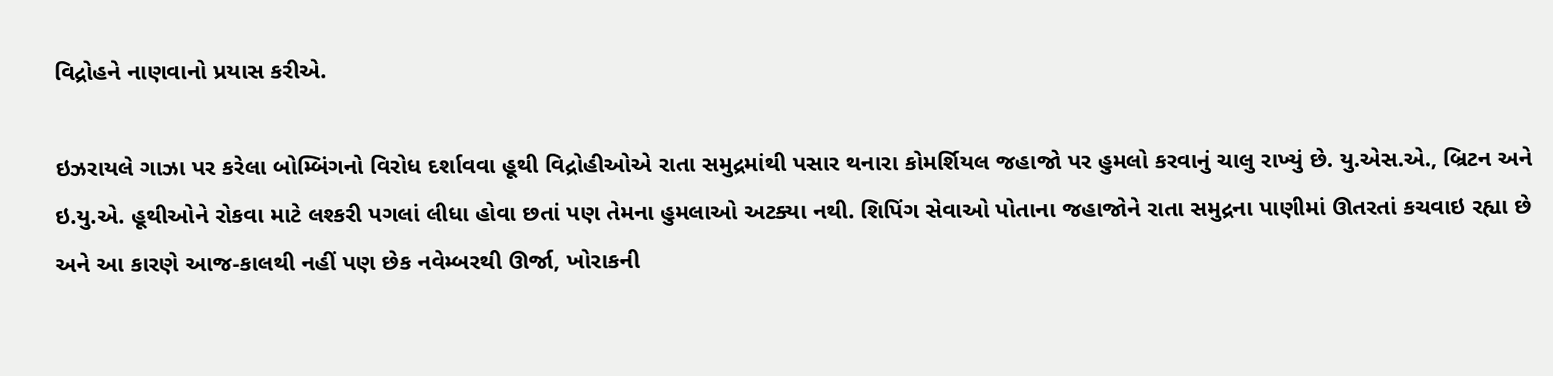વિદ્રોહને નાણવાનો પ્રયાસ કરીએ.

ઇઝરાયલે ગાઝા પર કરેલા બોમ્બિંગનો વિરોધ દર્શાવવા હૂથી વિદ્રોહીઓએ રાતા સમુદ્રમાંથી પસાર થનારા કોમર્શિયલ જહાજો પર હુમલો કરવાનું ચાલુ રાખ્યું છે. યુ.એસ.એ., બ્રિટન અને ઇ.યુ.એ. હૂથીઓને રોકવા માટે લશ્કરી પગલાં લીધા હોવા છતાં પણ તેમના હુમલાઓ અટક્યા નથી. શિપિંગ સેવાઓ પોતાના જહાજોને રાતા સમુદ્રના પાણીમાં ઊતરતાં કચવાઇ રહ્યા છે અને આ કારણે આજ-કાલથી નહીં પણ છેક નવેમ્બરથી ઊર્જા, ખોરાકની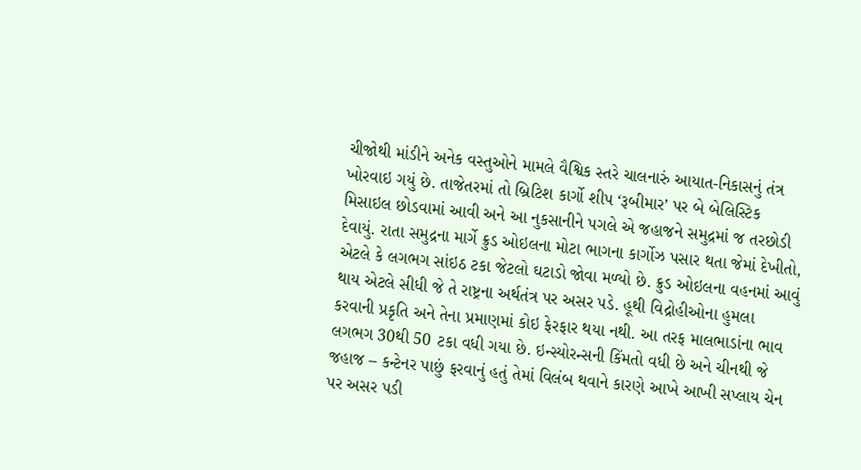ચીજોથી માંડીને અનેક વસ્તુઓને મામલે વૈશ્વિક સ્તરે ચાલનારું આયાત-નિકાસનું તંત્ર ખોરવાઇ ગયું છે. તાજેતરમાં તો બ્રિટિશ કાર્ગો શીપ ‘રૂબીમાર’ પર બે બેલિસ્ટિક મિસાઇલ છોડવામાં આવી અને આ નુકસાનીને પગલે એ જહાજને સમુદ્રમાં જ તરછોડી દેવાયું. રાતા સમુદ્રના માર્ગે ક્રુડ ઓઇલના મોટા ભાગના કાર્ગોઝ પસાર થતા જેમાં દેખીતો, એટલે કે લગભગ સાંઇઠ ટકા જેટલો ઘટાડો જોવા મળ્યો છે. ક્રુડ ઓઇલના વહનમાં આવું થાય એટલે સીધી જે તે રાષ્ટ્રના અર્થતંત્ર પર અસર પડે. હૂથી વિદ્રોહીઓના હુમલા કરવાની પ્રકૃતિ અને તેના પ્રમાણમાં કોઇ ફેરફાર થયા નથી. આ તરફ માલભાડાંના ભાવ લગભગ 30થી 50 ટકા વધી ગયા છે. ઇન્સ્યોરન્સની કિંમતો વધી છે અને ચીનથી જે જહાજ – કન્ટેનર પાછું ફરવાનું હતું તેમાં વિલંબ થવાને કારણે આખે આખી સપ્લાય ચેન પર અસર પડી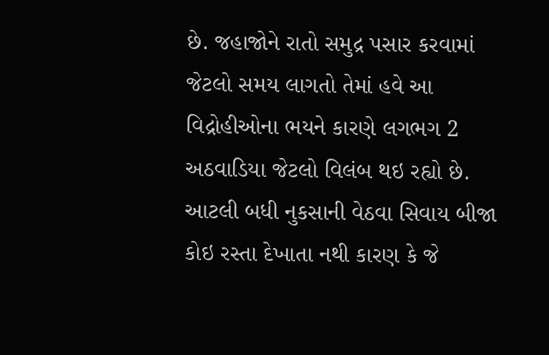છે. જહાજોને રાતો સમુદ્ર પસાર કરવામાં જેટલો સમય લાગતો તેમાં હવે આ વિદ્રોહીઓના ભયને કારણે લગભગ 2 અઠવાડિયા જેટલો વિલંબ થઇ રહ્યો છે. આટલી બધી નુકસાની વેઠવા સિવાય બીજા કોઇ રસ્તા દેખાતા નથી કારણ કે જે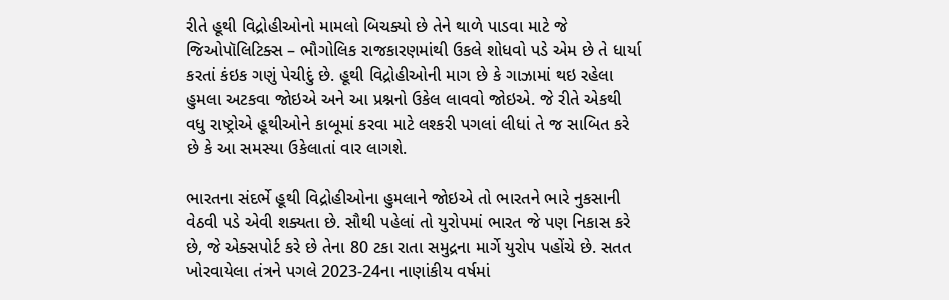રીતે હૂથી વિદ્રોહીઓનો મામલો બિચક્યો છે તેને થાળે પાડવા માટે જે જિઓપૉલિટિક્સ – ભૌગોલિક રાજકારણમાંથી ઉકલે શોધવો પડે એમ છે તે ધાર્યા કરતાં કંઇક ગણું પેચીદું છે. હૂથી વિદ્રોહીઓની માગ છે કે ગાઝામાં થઇ રહેલા હુમલા અટકવા જોઇએ અને આ પ્રશ્નનો ઉકેલ લાવવો જોઇએ. જે રીતે એકથી વધુ રાષ્ટ્રોએ હૂથીઓને કાબૂમાં કરવા માટે લશ્કરી પગલાં લીધાં તે જ સાબિત કરે છે કે આ સમસ્યા ઉકેલાતાં વાર લાગશે.

ભારતના સંદર્ભે હૂથી વિદ્રોહીઓના હુમલાને જોઇએ તો ભારતને ભારે નુકસાની વેઠવી પડે એવી શક્યતા છે. સૌથી પહેલાં તો યુરોપમાં ભારત જે પણ નિકાસ કરે છે, જે એક્સપોર્ટ કરે છે તેના 80 ટકા રાતા સમુદ્રના માર્ગે યુરોપ પહોંચે છે. સતત ખોરવાયેલા તંત્રને પગલે 2023-24ના નાણાંકીય વર્ષમાં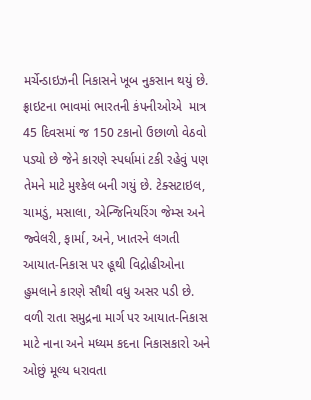મર્ચેન્ડાઇઝની નિકાસને ખૂબ નુકસાન થયું છે. ફ્રાઇટના ભાવમાં ભારતની કંપનીઓએ  માત્ર 45 દિવસમાં જ 150 ટકાનો ઉછાળો વેઠવો પડ્યો છે જેને કારણે સ્પર્ધામાં ટકી રહેવું પણ તેમને માટે મુશ્કેલ બની ગયું છે. ટેક્સટાઇલ, ચામડું, મસાલા, એન્જિનિયરિંગ જેમ્સ અને જ્વેલરી, ફાર્મા, અને, ખાતરને લગતી આયાત-નિકાસ પર હૂથી વિદ્રોહીઓના હુમલાને કારણે સૌથી વધુ અસર પડી છે. વળી રાતા સમુદ્રના માર્ગ પર આયાત-નિકાસ માટે નાના અને મધ્યમ કદના નિકાસકારો અને ઓછું મૂલ્ય ધરાવતા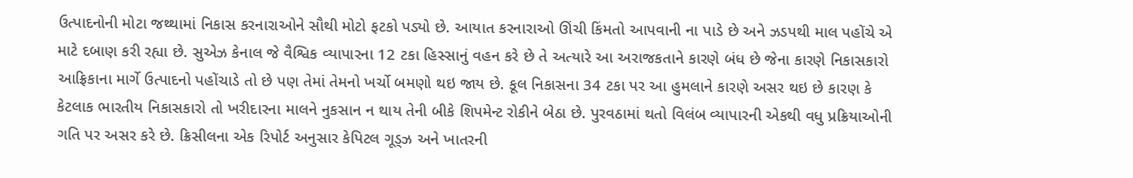ઉત્પાદનોની મોટા જથ્થામાં નિકાસ કરનારાઓને સૌથી મોટો ફટકો પડ્યો છે. આયાત કરનારાઓ ઊંચી કિંમતો આપવાની ના પાડે છે અને ઝડપથી માલ પહોંચે એ માટે દબાણ કરી રહ્યા છે. સુએઝ કેનાલ જે વૈશ્વિક વ્યાપારના 12 ટકા હિસ્સાનું વહન કરે છે તે અત્યારે આ અરાજકતાને કારણે બંધ છે જેના કારણે નિકાસકારો આફ્રિકાના માર્ગે ઉત્પાદનો પહોંચાડે તો છે પણ તેમાં તેમનો ખર્ચો બમણો થઇ જાય છે. કૂલ નિકાસના 34 ટકા પર આ હુમલાને કારણે અસર થઇ છે કારણ કે કેટલાક ભારતીય નિકાસકારો તો ખરીદારના માલને નુકસાન ન થાય તેની બીકે શિપમેન્ટ રોકીને બેઠા છે. પુરવઠામાં થતો વિલંબ વ્યાપારની એકથી વધુ પ્રક્રિયાઓની ગતિ પર અસર કરે છે. ક્રિસીલના એક રિપોર્ટ અનુસાર કેપિટલ ગૂડ્ઝ અને ખાતરની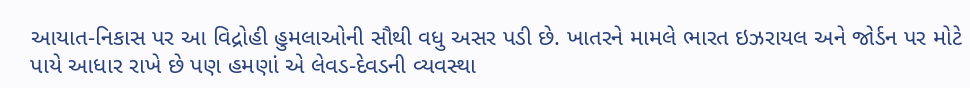આયાત-નિકાસ પર આ વિદ્રોહી હુમલાઓની સૌથી વધુ અસર પડી છે. ખાતરને મામલે ભારત ઇઝરાયલ અને જોર્ડન પર મોટે પાયે આધાર રાખે છે પણ હમણાં એ લેવડ-દેવડની વ્યવસ્થા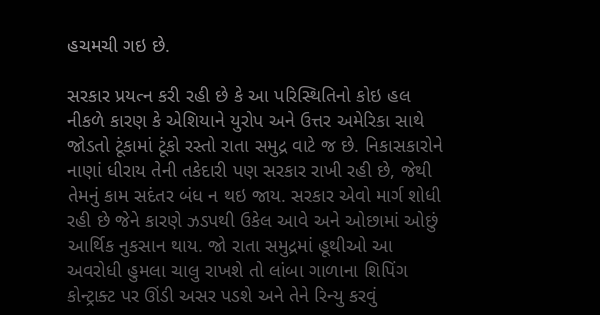હચમચી ગઇ છે.

સરકાર પ્રયત્ન કરી રહી છે કે આ પરિસ્થિતિનો કોઇ હલ નીકળે કારણ કે એશિયાને યુરોપ અને ઉત્તર અમેરિકા સાથે જોડતો ટૂંકામાં ટૂંકો રસ્તો રાતા સમુદ્ર વાટે જ છે. નિકાસકારોને નાણાં ધીરાય તેની તકેદારી પણ સરકાર રાખી રહી છે, જેથી તેમનું કામ સદંતર બંધ ન થઇ જાય. સરકાર એવો માર્ગ શોધી રહી છે જેને કારણે ઝડપથી ઉકેલ આવે અને ઓછામાં ઓછું આર્થિક નુકસાન થાય. જો રાતા સમુદ્રમાં હૂથીઓ આ અવરોધી હુમલા ચાલુ રાખશે તો લાંબા ગાળાના શિપિંગ કોન્ટ્રાક્ટ પર ઊંડી અસર પડશે અને તેને રિન્યુ કરવું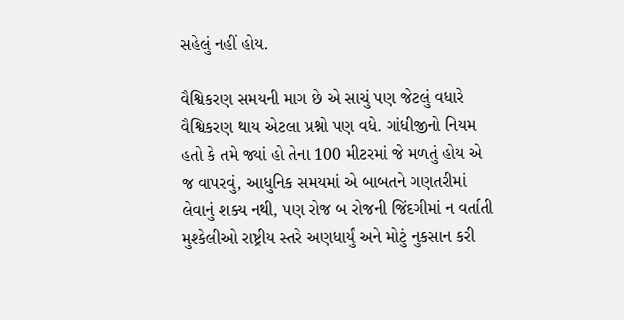સહેલું નહીં હોય.

વૈશ્વિકરણ સમયની માગ છે એ સાચું પણ જેટલું વધારે વૈશ્વિકરણ થાય એટલા પ્રશ્નો પણ વધે. ગાંધીજીનો નિયમ હતો કે તમે જ્યાં હો તેના 100 મીટરમાં જે મળતું હોય એ જ વાપરવું, આધુનિક સમયમાં એ બાબતને ગણતરીમાં લેવાનું શક્ય નથી, પણ રોજ બ રોજની જિંદગીમાં ન વર્તાતી મુશ્કેલીઓ રાષ્ટ્રીય સ્તરે અણધાર્યું અને મોટું નુકસાન કરી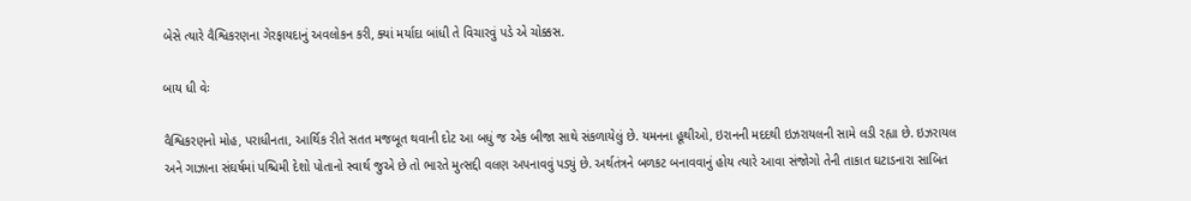બેસે ત્યારે વૈશ્વિકરણના ગેરફાયદાનું અવલોકન કરી, ક્યાં મર્યાદા બાંધી તે વિચારવું પડે એ ચોક્કસ.

બાય ધી વેઃ

વૈશ્વિકરણનો મોહ, પરાધીનતા, આર્થિક રીતે સતત મજબૂત થવાની દોટ આ બધું જ એક બીજા સાથે સંકળાયેલું છે. યમનના હૂથીઓ, ઇરાનની મદદથી ઇઝરાયલની સામે લડી રહ્યા છે. ઇઝરાયલ અને ગાઝાના સંઘર્ષમાં પશ્ચિમી દેશો પોતાનો સ્વાર્થ જુએ છે તો ભારતે મુત્સદ્દી વલણ અપનાવવું પડ્યું છે. અર્થતંત્રને બળકટ બનાવવાનું હોય ત્યારે આવા સંજોગો તેની તાકાત ઘટાડનારા સાબિત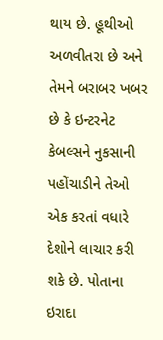થાય છે. હૂથીઓ અળવીતરા છે અને તેમને બરાબર ખબર છે કે ઇન્ટરનેટ કેબલ્સને નુકસાની પહોંચાડીને તેઓ એક કરતાં વધારે દેશોને લાચાર કરી શકે છે. પોતાના ઇરાદા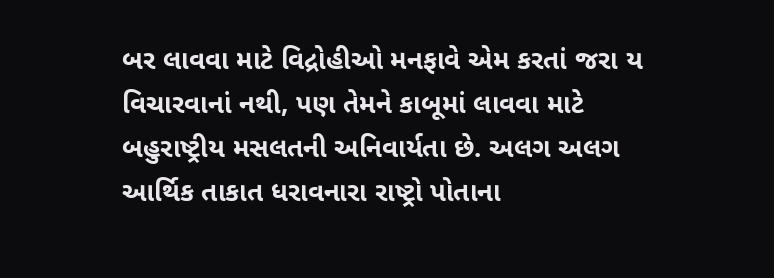બર લાવવા માટે વિદ્રોહીઓ મનફાવે એમ કરતાં જરા ય વિચારવાનાં નથી, પણ તેમને કાબૂમાં લાવવા માટે બહુરાષ્ટ્રીય મસલતની અનિવાર્યતા છે. અલગ અલગ આર્થિક તાકાત ધરાવનારા રાષ્ટ્રો પોતાના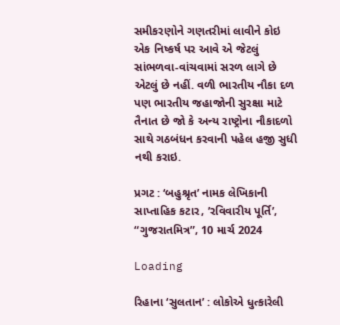સમીકરણોને ગણતરીમાં લાવીને કોઇ એક નિષ્કર્ષ પર આવે એ જેટલું સાંભળવા-વાંચવામાં સરળ લાગે છે એટલું છે નહીં. વળી ભારતીય નૌકા દળ પણ ભારતીય જહાજોની સુરક્ષા માટે તૈનાત છે જો કે અન્ય રાષ્ટ્રોના નૌકાદળો સાથે ગઠબંધન કરવાની પહેલ હજી સુધી નથી કરાઇ.

પ્રગટ : ‘બહુશ્રૃત’ નામક લેખિકાની સાપ્તાહિક કટાર, ’રવિવારીય પૂર્તિ’, “ગુજરાતમિત્ર”, 10 માર્ચ 2024

Loading

રિહાના ‘સુલતાન’ : લોકોએ ધુત્કારેલી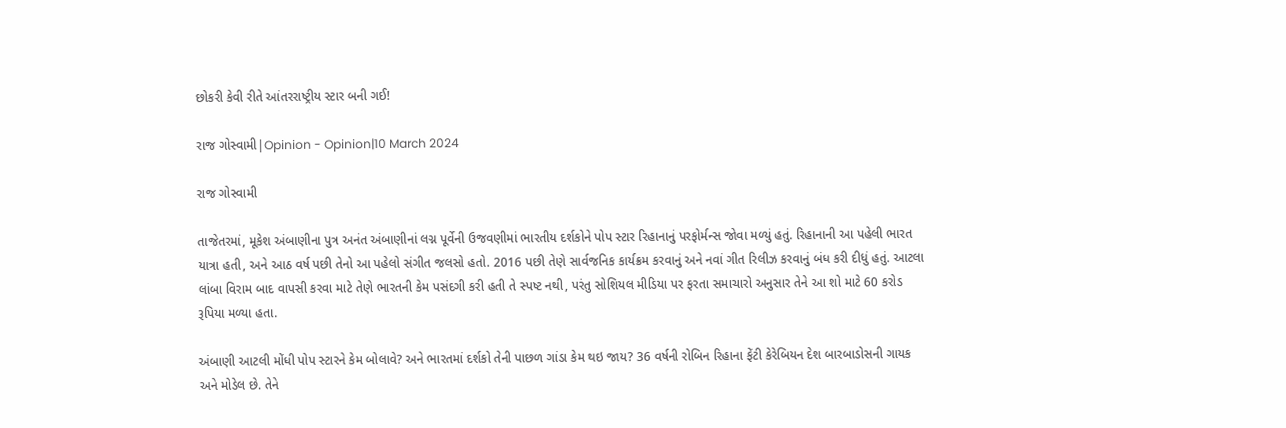છોકરી કેવી રીતે આંતરરાષ્ટ્રીય સ્ટાર બની ગઈ!

રાજ ગોસ્વામી|Opinion - Opinion|10 March 2024

રાજ ગોસ્વામી

તાજેતરમાં, મૂકેશ અંબાણીના પુત્ર અનંત અંબાણીનાં લગ્ન પૂર્વેની ઉજવણીમાં ભારતીય દર્શકોને પોપ સ્ટાર રિહાનાનું પરફોર્મન્સ જોવા મળ્યું હતું. રિહાનાની આ પહેલી ભારત યાત્રા હતી, અને આઠ વર્ષ પછી તેનો આ પહેલો સંગીત જલસો હતો. 2016 પછી તેણે સાર્વજનિક કાર્યક્રમ કરવાનું અને નવાં ગીત રિલીઝ કરવાનું બંધ કરી દીધું હતું. આટલા લાંબા વિરામ બાદ વાપસી કરવા માટે તેણે ભારતની કેમ પસંદગી કરી હતી તે સ્પષ્ટ નથી, પરંતુ સોશિયલ મીડિયા પર ફરતા સમાચારો અનુસાર તેને આ શો માટે 60 કરોડ રૂપિયા મળ્યા હતા.

અંબાણી આટલી મોંધી પોપ સ્ટારને કેમ બોલાવે? અને ભારતમાં દર્શકો તેની પાછળ ગાંડા કેમ થઇ જાય? 36 વર્ષની રોબિન રિહાના ફેંટી કેરેબિયન દેશ બારબાડોસની ગાયક અને મોડેલ છે. તેને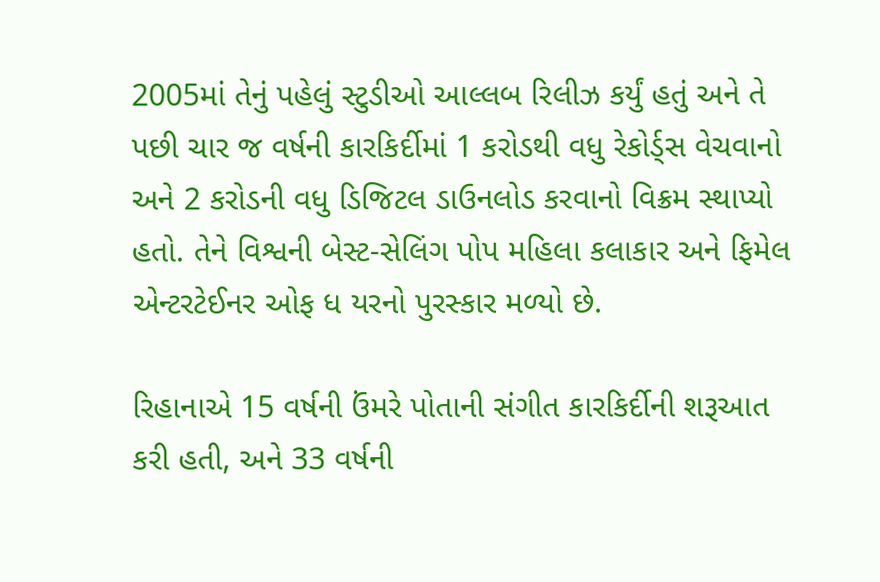2005માં તેનું પહેલું સ્ટુડીઓ આલ્લબ રિલીઝ કર્યું હતું અને તે પછી ચાર જ વર્ષની કારકિર્દીમાં 1 કરોડથી વધુ રેકોર્ડ્સ વેચવાનો અને 2 કરોડની વધુ ડિજિટલ ડાઉનલોડ કરવાનો વિક્રમ સ્થાપ્યો હતો. તેને વિશ્વની બેસ્ટ-સેલિંગ પોપ મહિલા કલાકાર અને ફિમેલ એન્ટરટેઈનર ઓફ ધ યરનો પુરસ્કાર મળ્યો છે.

રિહાનાએ 15 વર્ષની ઉંમરે પોતાની સંગીત કારકિર્દીની શરૂઆત કરી હતી, અને 33 વર્ષની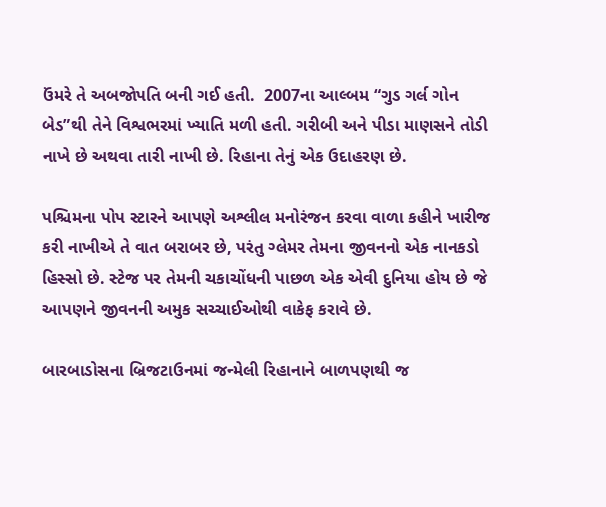ઉંમરે તે અબજોપતિ બની ગઈ હતી.  2007ના આલ્બમ “ગુડ ગર્લ ગોન બેડ”થી તેને વિશ્વભરમાં ખ્યાતિ મળી હતી. ગરીબી અને પીડા માણસને તોડી નાખે છે અથવા તારી નાખી છે. રિહાના તેનું એક ઉદાહરણ છે.

પશ્ચિમના પોપ સ્ટારને આપણે અશ્લીલ મનોરંજન કરવા વાળા કહીને ખારીજ કરી નાખીએ તે વાત બરાબર છે, પરંતુ ગ્લેમર તેમના જીવનનો એક નાનકડો હિસ્સો છે. સ્ટેજ પર તેમની ચકાચોંધની પાછળ એક એવી દુનિયા હોય છે જે આપણને જીવનની અમુક સચ્ચાઈઓથી વાકેફ કરાવે છે.

બારબાડોસના બ્રિજટાઉનમાં જન્મેલી રિહાનાને બાળપણથી જ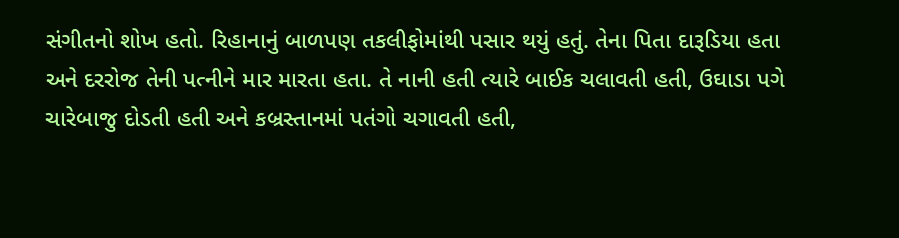સંગીતનો શોખ હતો. રિહાનાનું બાળપણ તકલીફોમાંથી પસાર થયું હતું. તેના પિતા દારૂડિયા હતા અને દરરોજ તેની પત્નીને માર મારતા હતા. તે નાની હતી ત્યારે બાઈક ચલાવતી હતી, ઉઘાડા પગે ચારેબાજુ દોડતી હતી અને કબ્રસ્તાનમાં પતંગો ચગાવતી હતી,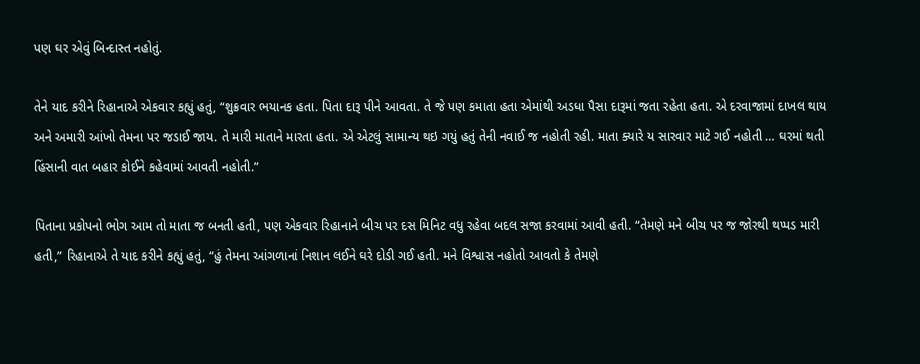પણ ઘર એવું બિન્દાસ્ત નહોતું.

તેને યાદ કરીને રિહાનાએ એકવાર કહ્યું હતું, “શુક્રવાર ભયાનક હતા. પિતા દારૂ પીને આવતા. તે જે પણ કમાતા હતા એમાંથી અડધા પૈસા દારૂમાં જતા રહેતા હતા. એ દરવાજામાં દાખલ થાય અને અમારી આંખો તેમના પર જડાઈ જાય. તે મારી માતાને મારતા હતા. એ એટલું સામાન્ય થઇ ગયું હતું તેની નવાઈ જ નહોતી રહી. માતા ક્યારે ય સારવાર માટે ગઈ નહોતી … ઘરમાં થતી હિંસાની વાત બહાર કોઈને કહેવામાં આવતી નહોતી.”

પિતાના પ્રકોપનો ભોગ આમ તો માતા જ બનતી હતી, પણ એકવાર રિહાનાને બીચ પર દસ મિનિટ વધુ રહેવા બદલ સજા કરવામાં આવી હતી. “તેમણે મને બીચ પર જ જોરથી થપ્પડ મારી હતી,” રિહાનાએ તે યાદ કરીને કહ્યું હતું, “હું તેમના આંગળાનાં નિશાન લઈને ઘરે દોડી ગઈ હતી. મને વિશ્વાસ નહોતો આવતો કે તેમણે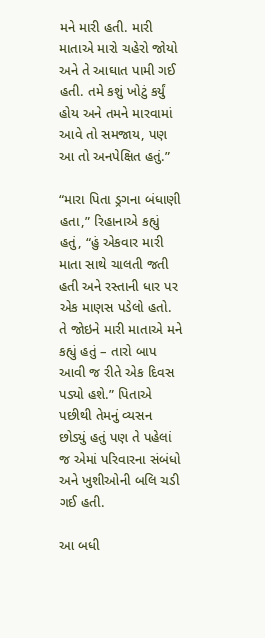મને મારી હતી. મારી માતાએ મારો ચહેરો જોયો અને તે આઘાત પામી ગઈ હતી. તમે કશું ખોટું કર્યું હોય અને તમને મારવામાં આવે તો સમજાય, પણ આ તો અનપેક્ષિત હતું.”

“મારા પિતા ડ્રગના બંધાણી હતા,” રિહાનાએ કહ્યું હતું, “હું એકવાર મારી માતા સાથે ચાલતી જતી હતી અને રસ્તાની ધાર પર એક માણસ પડેલો હતો. તે જોઇને મારી માતાએ મને કહ્યું હતું – તારો બાપ આવી જ રીતે એક દિવસ પડ્યો હશે.” પિતાએ પછીથી તેમનું વ્યસન છોડ્યું હતું પણ તે પહેલાં જ એમાં પરિવારના સંબંધો અને ખુશીઓની બલિ ચડી ગઈ હતી.

આ બધી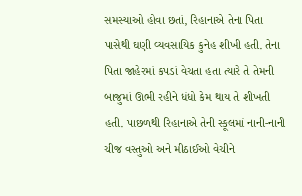સમસ્યાઓ હોવા છતાં, રિહાનાએ તેના પિતા પાસેથી ઘણી વ્યવસાયિક કુનેહ શીખી હતી. તેના પિતા જાહેરમાં કપડાં વેચતા હતા ત્યારે તે તેમની બાજુમાં ઊભી રહીને ધંધો કેમ થાય તે શીખતી હતી. પાછળથી રિહાનાએ તેની સ્કૂલમાં નાની-નાની ચીજ વસ્તુઓ અને મીઠાઈઓ વેચીને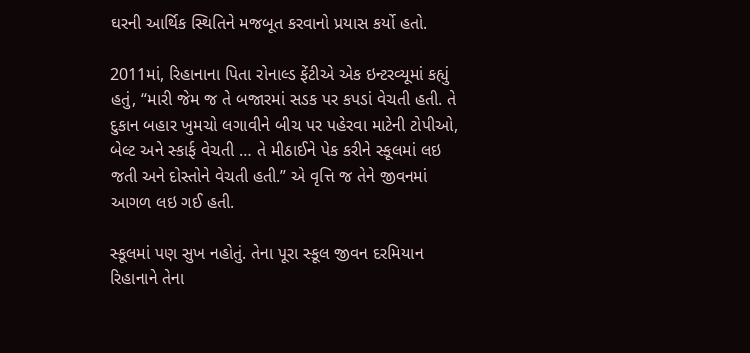ઘરની આર્થિક સ્થિતિને મજબૂત કરવાનો પ્રયાસ કર્યો હતો.

2011માં, રિહાનાના પિતા રોનાલ્ડ ફેંટીએ એક ઇન્ટરવ્યૂમાં કહ્યું હતું, “મારી જેમ જ તે બજારમાં સડક પર કપડાં વેચતી હતી. તે દુકાન બહાર ખુમચો લગાવીને બીચ પર પહેરવા માટેની ટોપીઓ, બેલ્ટ અને સ્કાર્ફ વેચતી … તે મીઠાઈને પેક કરીને સ્કૂલમાં લઇ જતી અને દોસ્તોને વેચતી હતી.” એ વૃત્તિ જ તેને જીવનમાં આગળ લઇ ગઈ હતી.

સ્કૂલમાં પણ સુખ નહોતું. તેના પૂરા સ્કૂલ જીવન દરમિયાન રિહાનાને તેના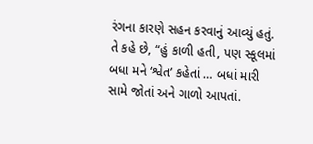રંગના કારણે સહન કરવાનું આવ્યું હતું. તે કહે છે, “હું કાળી હતી, પણ સ્કૂલમાં બધા મને ‘શ્વેત’ કહેતાં … બધાં મારી સામે જોતાં અને ગાળો આપતાં.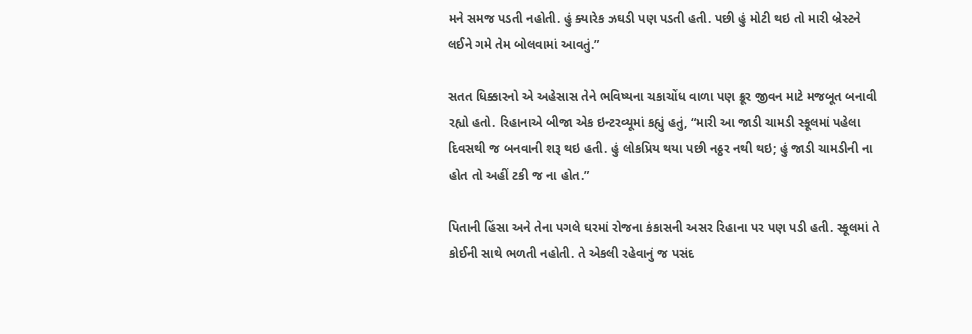મને સમજ પડતી નહોતી. હું ક્યારેક ઝઘડી પણ પડતી હતી. પછી હું મોટી થઇ તો મારી બ્રેસ્ટને લઈને ગમે તેમ બોલવામાં આવતું.”

સતત ધિક્કારનો એ અહેસાસ તેને ભવિષ્યના ચકાચોંધ વાળા પણ ક્રૂર જીવન માટે મજબૂત બનાવી રહ્યો હતો. રિહાનાએ બીજા એક ઇન્ટરવ્યૂમાં કહ્યું હતું, “મારી આ જાડી ચામડી સ્કૂલમાં પહેલા દિવસથી જ બનવાની શરૂ થઇ હતી. હું લોકપ્રિય થયા પછી નઠ્ઠર નથી થઇ; હું જાડી ચામડીની ના હોત તો અહીં ટકી જ ના હોત.”

પિતાની હિંસા અને તેના પગલે ઘરમાં રોજના કંકાસની અસર રિહાના પર પણ પડી હતી. સ્કૂલમાં તે કોઈની સાથે ભળતી નહોતી. તે એકલી રહેવાનું જ પસંદ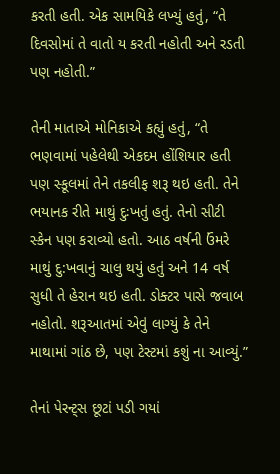કરતી હતી. એક સામયિકે લખ્યું હતું, “તે દિવસોમાં તે વાતો ય કરતી નહોતી અને રડતી પણ નહોતી.”

તેની માતાએ મોનિકાએ કહ્યું હતું, “તે ભણવામાં પહેલેથી એકદમ હોંશિયાર હતી પણ સ્કૂલમાં તેને તકલીફ શરૂ થઇ હતી. તેને ભયાનક રીતે માથું દુઃખતું હતું. તેનો સીટી સ્કેન પણ કરાવ્યો હતો. આઠ વર્ષની ઉંમરે માથું દુ:ખવાનું ચાલુ થયું હતું અને 14 વર્ષ સુધી તે હેરાન થઇ હતી. ડોક્ટર પાસે જવાબ નહોતો. શરૂઆતમાં એવું લાગ્યું કે તેને માથામાં ગાંઠ છે, પણ ટેસ્ટમાં કશું ના આવ્યું.”

તેનાં પેરન્ટ્સ છૂટાં પડી ગયાં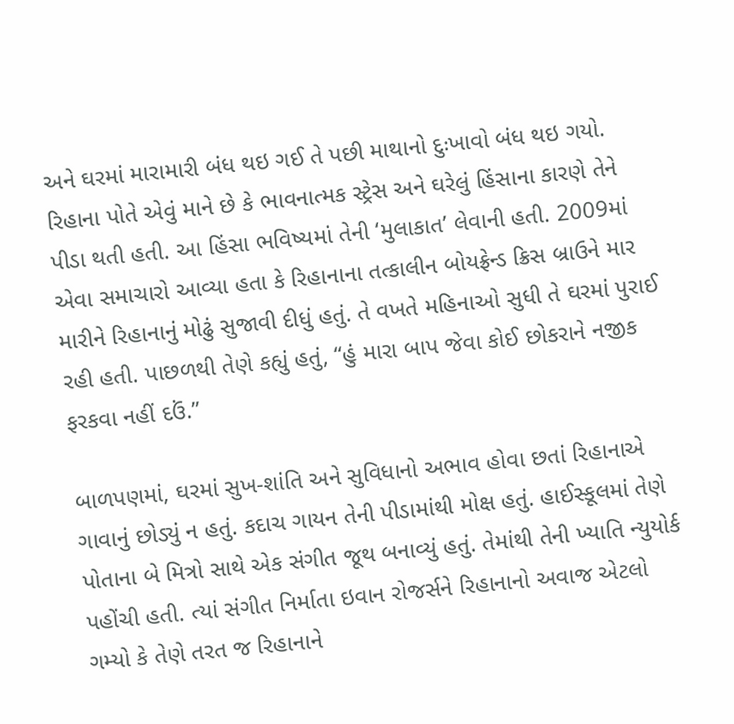અને ઘરમાં મારામારી બંધ થઇ ગઈ તે પછી માથાનો દુઃખાવો બંધ થઇ ગયો. રિહાના પોતે એવું માને છે કે ભાવનાત્મક સ્ટ્રેસ અને ઘરેલું હિંસાના કારણે તેને પીડા થતી હતી. આ હિંસા ભવિષ્યમાં તેની ‘મુલાકાત’ લેવાની હતી. 2009માં એવા સમાચારો આવ્યા હતા કે રિહાનાના તત્કાલીન બોયફ્રેન્ડ ક્રિસ બ્રાઉને માર મારીને રિહાનાનું મોઢું સુજાવી દીધું હતું. તે વખતે મહિનાઓ સુધી તે ઘરમાં પુરાઈ રહી હતી. પાછળથી તેણે કહ્યું હતું, “હું મારા બાપ જેવા કોઈ છોકરાને નજીક ફરકવા નહીં દઉં.”

બાળપણમાં, ઘરમાં સુખ-શાંતિ અને સુવિધાનો અભાવ હોવા છતાં રિહાનાએ ગાવાનું છોડ્યું ન હતું. કદાચ ગાયન તેની પીડામાંથી મોક્ષ હતું. હાઈસ્કૂલમાં તેણે પોતાના બે મિત્રો સાથે એક સંગીત જૂથ બનાવ્યું હતું. તેમાંથી તેની ખ્યાતિ ન્યુયોર્ક પહોંચી હતી. ત્યાં સંગીત નિર્માતા ઇવાન રોજર્સને રિહાનાનો અવાજ એટલો ગમ્યો કે તેણે તરત જ રિહાનાને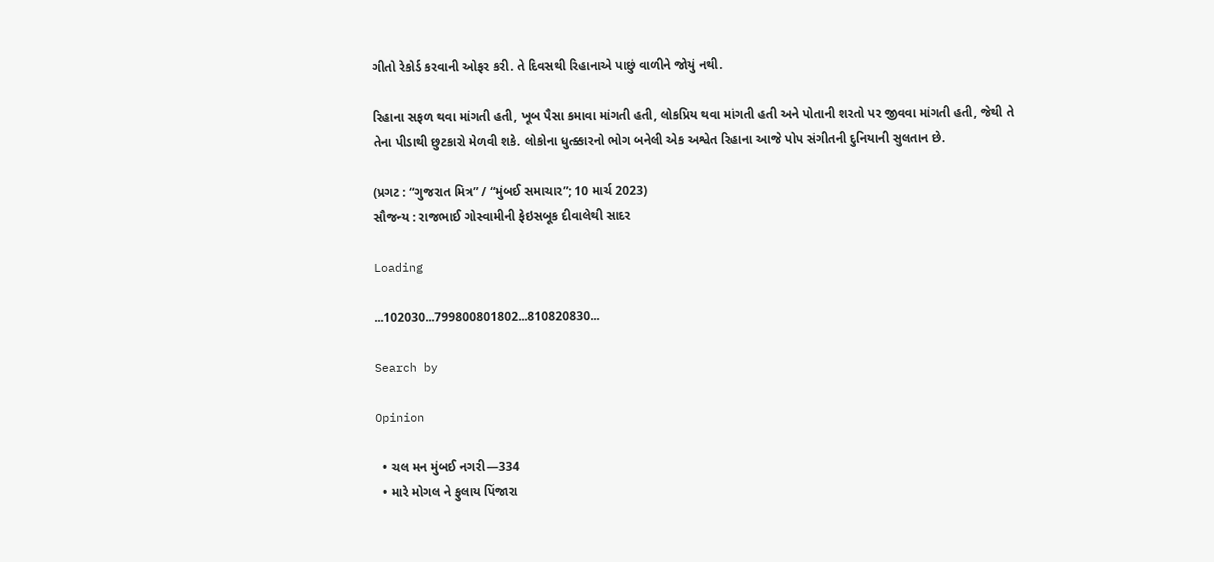ગીતો રેકોર્ડ કરવાની ઓફર કરી. તે દિવસથી રિહાનાએ પાછું વાળીને જોયું નથી.

રિહાના સફળ થવા માંગતી હતી, ખૂબ પૈસા કમાવા માંગતી હતી, લોકપ્રિય થવા માંગતી હતી અને પોતાની શરતો પર જીવવા માંગતી હતી, જેથી તે તેના પીડાથી છુટકારો મેળવી શકે. લોકોના ધુત્ક્કારનો ભોગ બનેલી એક અશ્વેત રિહાના આજે પોપ સંગીતની દુનિયાની સુલતાન છે.

(પ્રગટ : “ગુજરાત મિત્ર” / “મુંબઈ સમાચાર”; 10 માર્ચ 2023)
સૌજન્ય : રાજભાઈ ગોસ્વામીની ફેઇસબૂક દીવાલેથી સાદર

Loading

...102030...799800801802...810820830...

Search by

Opinion

  • ચલ મન મુંબઈ નગરી—334
  • મારે મોગલ ને ફુલાય પિંજારા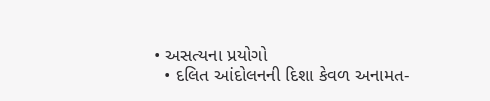• અસત્યના પ્રયોગો
  • દલિત આંદોલનની દિશા કેવળ અનામત-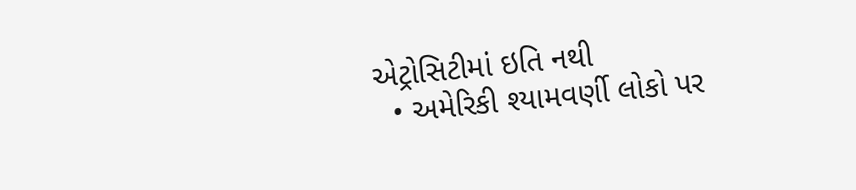એટ્રોસિટીમાં ઇતિ નથી
  • અમેરિકી શ્યામવર્ણી લોકો પર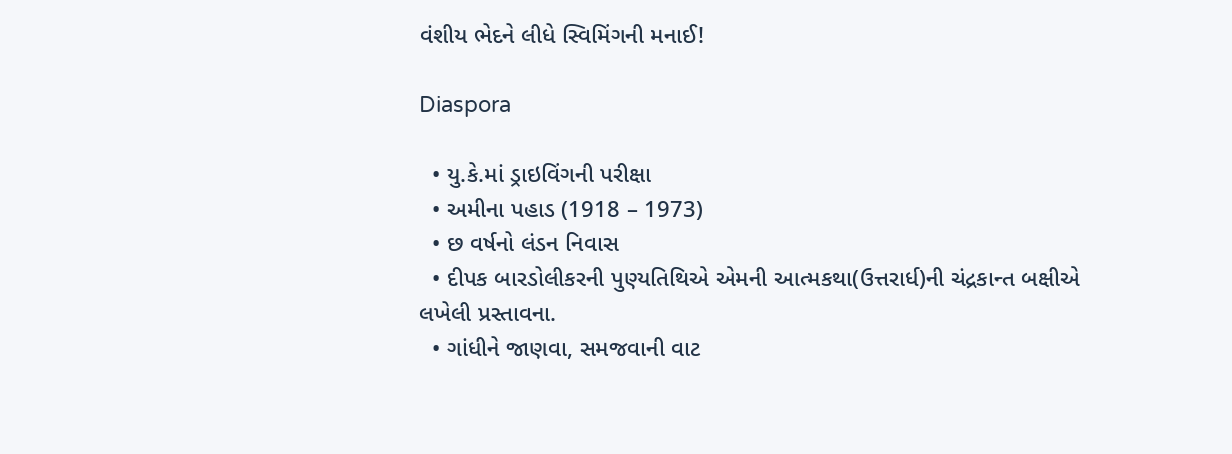વંશીય ભેદને લીધે સ્વિમિંગની મનાઈ!

Diaspora

  • યુ.કે.માં ડ્રાઇવિંગની પરીક્ષા
  • અમીના પહાડ (1918 – 1973)
  • છ વર્ષનો લંડન નિવાસ
  • દીપક બારડોલીકરની પુણ્યતિથિએ એમની આત્મકથા(ઉત્તરાર્ધ)ની ચંદ્રકાન્ત બક્ષીએ લખેલી પ્રસ્તાવના.
  • ગાંધીને જાણવા, સમજવાની વાટ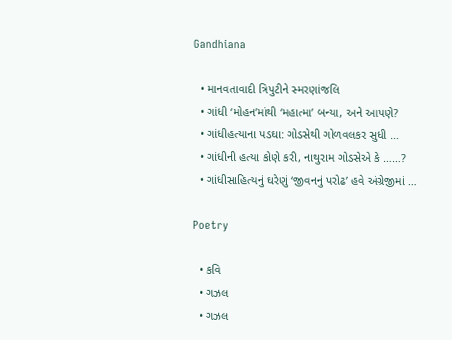Gandhiana

  • માનવતાવાદી ત્રિપુટીને સ્મરણાંજલિ
  • ગાંધી ‘મોહન’માંથી ‘મહાત્મા’ બન્યા, અને આપણે?
  • ગાંધીહત્યાના પડઘા: ગોડસેથી ગોળવલકર સુધી …
  • ગાંધીની હત્યા કોણે કરી, નાથુરામ ગોડસેએ કે ……?
  • ગાંધીસાહિત્યનું ઘરેણું ‘જીવનનું પરોઢ’ હવે અંગ્રેજીમાં …

Poetry

  • કવિ
  • ગઝલ
  • ગઝલ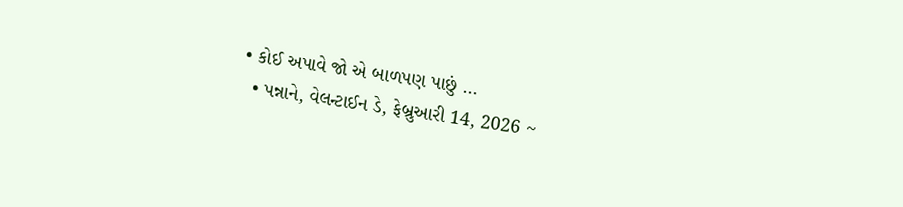• કોઈ અપાવે જો એ બાળપણ પાછું …
  • પન્નાને, વેલન્ટાઈન ડે, ફેબ્રુઆરી 14, 2026 ~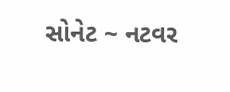સોનેટ ~ નટવર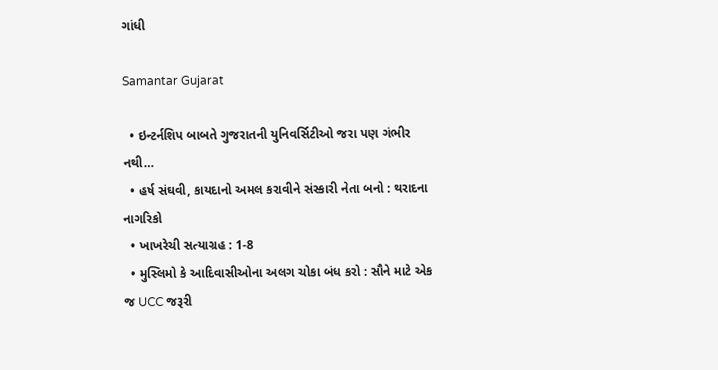ગાંધી

Samantar Gujarat

  • ઇન્ટર્નશિપ બાબતે ગુજરાતની યુનિવર્સિટીઓ જરા પણ ગંભીર નથી…
  • હર્ષ સંઘવી, કાયદાનો અમલ કરાવીને સંસ્કારી નેતા બનો : થરાદના નાગરિકો
  • ખાખરેચી સત્યાગ્રહ : 1-8
  • મુસ્લિમો કે આદિવાસીઓના અલગ ચોકા બંધ કરો : સૌને માટે એક જ UCC જરૂરી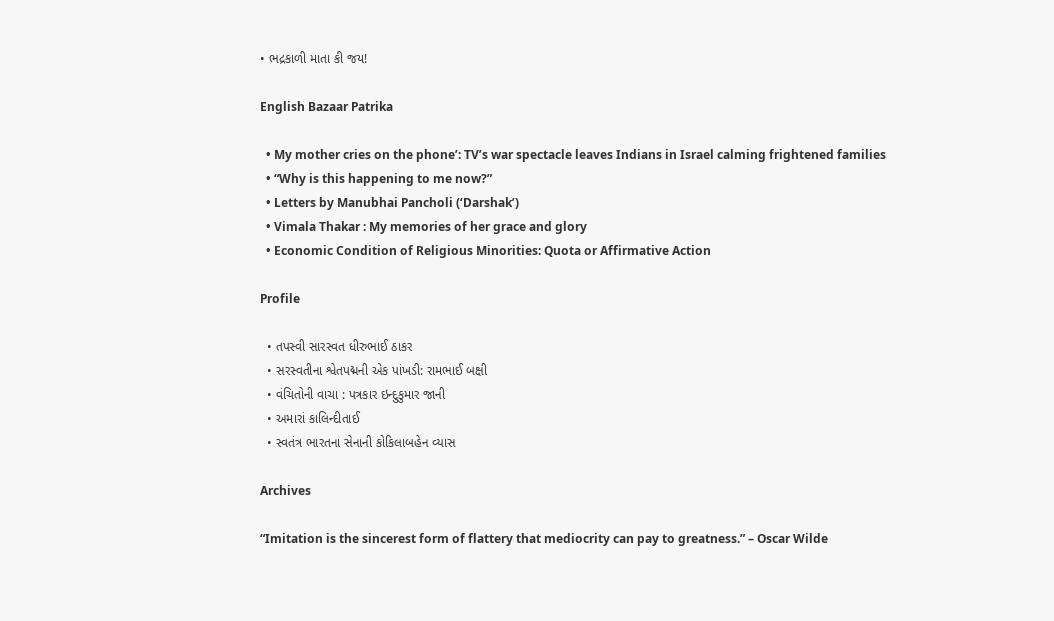• ભદ્રકાળી માતા કી જય!

English Bazaar Patrika

  • My mother cries on the phone’: TV’s war spectacle leaves Indians in Israel calming frightened families
  • “Why is this happening to me now?”
  • Letters by Manubhai Pancholi (‘Darshak’)
  • Vimala Thakar : My memories of her grace and glory
  • Economic Condition of Religious Minorities: Quota or Affirmative Action

Profile

  • તપસ્વી સારસ્વત ધીરુભાઈ ઠાકર
  • સરસ્વતીના શ્વેતપદ્મની એક પાંખડી: રામભાઈ બક્ષી
  • વંચિતોની વાચા : પત્રકાર ઇન્દુકુમાર જાની
  • અમારાં કાલિન્દીતાઈ
  • સ્વતંત્ર ભારતના સેનાની કોકિલાબહેન વ્યાસ

Archives

“Imitation is the sincerest form of flattery that mediocrity can pay to greatness.” – Oscar Wilde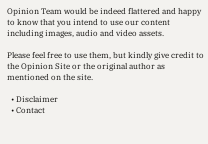Opinion Team would be indeed flattered and happy to know that you intend to use our content including images, audio and video assets.

Please feel free to use them, but kindly give credit to the Opinion Site or the original author as mentioned on the site.

  • Disclaimer
  • Contact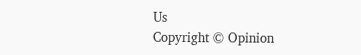Us
Copyright © Opinion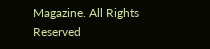Magazine. All Rights Reserved